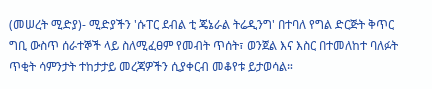(መሠረት ሚድያ)- ሚድያችን 'ሱፐር ደብል ቲ ጄኔራል ትሬዲንግ' በተባለ የግል ድርጅት ቅጥር ግቢ ውስጥ ሰራተኞች ላይ ስለሚፈፀም የመብት ጥሰት፣ ወንጀል እና እስር በተመለከተ ባለፉት ጥቂት ሳምንታት ተከታታይ መረጃዎችን ሲያቀርብ መቆየቱ ይታወሳል።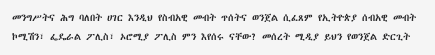መንግሥትና ሕግ ባለበት ሀገር እንዲህ የስብአዊ መብት ጥሰትና ወንጀል ሲፈጸም የኢትዮጵያ ሰብአዊ መብት ኮሚሽን፣ ፌዴራል ፖሊስ፣ ኦሮሚያ ፖሊስ ምን እየሰሩ ናቸው? መሰረት ሚዲያ ይህን የወንጀል ድርጊት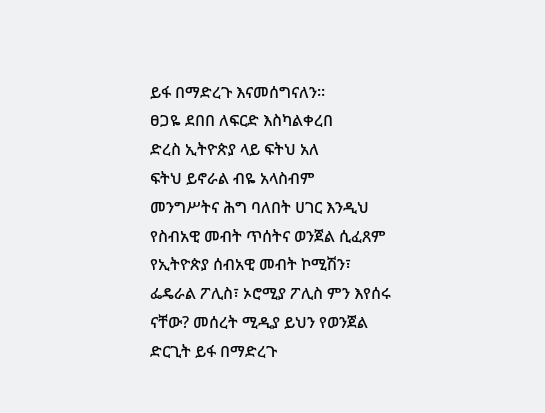ይፋ በማድረጉ እናመሰግናለን።
ፀጋዬ ደበበ ለፍርድ እስካልቀረበ
ድረስ ኢትዮጵያ ላይ ፍትህ አለ
ፍትህ ይኖራል ብዬ አላስብም
መንግሥትና ሕግ ባለበት ሀገር እንዲህ የስብአዊ መብት ጥሰትና ወንጀል ሲፈጸም የኢትዮጵያ ሰብአዊ መብት ኮሚሽን፣ ፌዴራል ፖሊስ፣ ኦሮሚያ ፖሊስ ምን እየሰሩ ናቸው? መሰረት ሚዲያ ይህን የወንጀል ድርጊት ይፋ በማድረጉ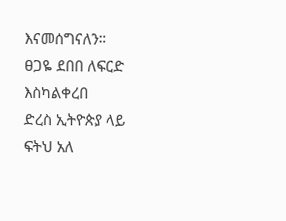እናመሰግናለን።
ፀጋዬ ደበበ ለፍርድ እስካልቀረበ
ድረስ ኢትዮጵያ ላይ ፍትህ አለ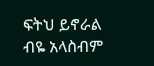ፍትህ ይኖራል ብዬ አላስብም